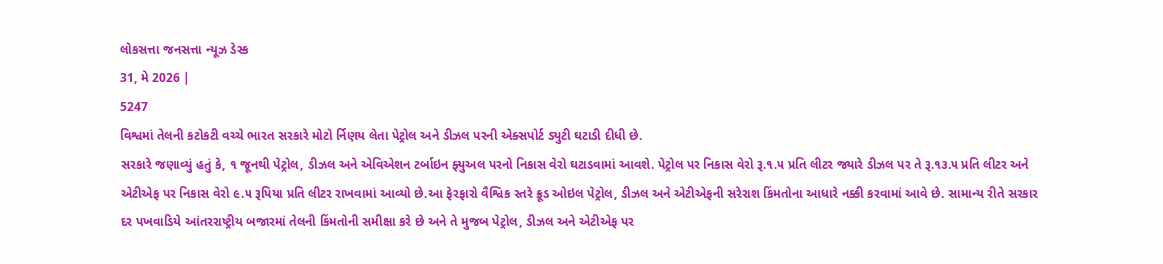લોકસત્તા જનસત્તા ન્યૂઝ ડેસ્ક
31, મે 2026 |
5247
વિશ્વમાં તેલની કટોકટી વચ્ચે ભારત સરકારે મોટો ર્નિણય લેતા પેટ્રોલ અને ડીઝલ પરની એક્સપોર્ટ ડ્યુટી ઘટાડી દીધી છે.
સરકારે જણાવ્યું હતું કે, ૧ જૂનથી પેટ્રોલ, ડીઝલ અને એવિએશન ટર્બાઇન ફ્યુઅલ પરનો નિકાસ વેરો ઘટાડવામાં આવશે. પેટ્રોલ પર નિકાસ વેરો રૂ.૧.૫ પ્રતિ લીટર જ્યારે ડીઝલ પર તે રૂ.૧૩.૫ પ્રતિ લીટર અને એટીએફ પર નિકાસ વેરો ૯.૫ રૂપિયા પ્રતિ લીટર રાખવામાં આવ્યો છે.આ ફેરફારો વૈશ્વિક સ્તરે ક્રૂડ ઓઇલ પેટ્રોલ, ડીઝલ અને એટીએફની સરેરાશ કિંમતોના આધારે નક્કી કરવામાં આવે છે. સામાન્ય રીતે સરકાર દર પખવાડિયે આંતરરાષ્ટ્રીય બજારમાં તેલની કિંમતોની સમીક્ષા કરે છે અને તે મુજબ પેટ્રોલ, ડીઝલ અને એટીએફ પર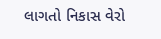લાગતો નિકાસ વેરો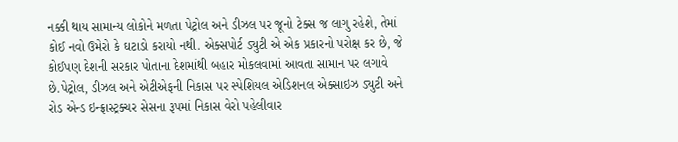નક્કી થાય સામાન્ય લોકોને મળતા પેટ્રોલ અને ડીઝલ પર જૂનો ટેક્સ જ લાગુ રહેશે, તેમાં કોઈ નવો ઉમેરો કે ઘટાડો કરાયો નથી. એક્સપોર્ટ ડ્યુટી એ એક પ્રકારનો પરોક્ષ કર છે, જે કોઈપણ દેશની સરકાર પોતાના દેશમાંથી બહાર મોકલવામાં આવતા સામાન પર લગાવે છે.પેટ્રોલ, ડીઝલ અને એટીએફની નિકાસ પર સ્પેશિયલ એડિશનલ એક્સાઇઝ ડ્યુટી અને રોડ એન્ડ ઇન્ફ્રાસ્ટ્રક્ચર સેસના રૂપમાં નિકાસ વેરો પહેલીવાર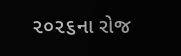૨૦૨૬ના રોજ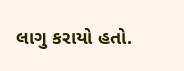લાગુ કરાયો હતો.